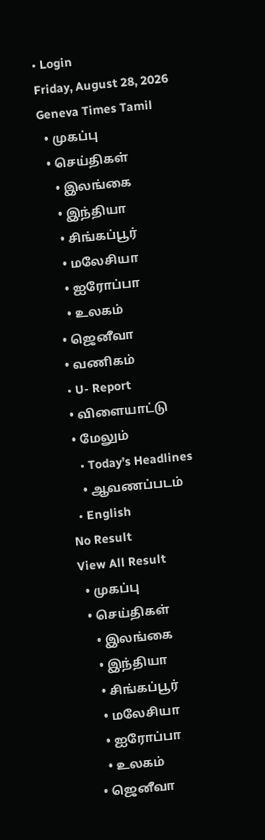• Login
Friday, August 28, 2026
Geneva Times Tamil
  • முகப்பு
  • செய்திகள்
    • இலங்கை
    • இந்தியா
    • சிங்கப்பூர்
    • மலேசியா
    • ஐரோப்பா
    • உலகம்
  • ஜெனீவா
  • வணிகம்
  • U- Report
  • விளையாட்டு
  • மேலும்
    • Today’s Headlines
    • ஆவணப்படம்
  • English
No Result
View All Result
  • முகப்பு
  • செய்திகள்
    • இலங்கை
    • இந்தியா
    • சிங்கப்பூர்
    • மலேசியா
    • ஐரோப்பா
    • உலகம்
  • ஜெனீவா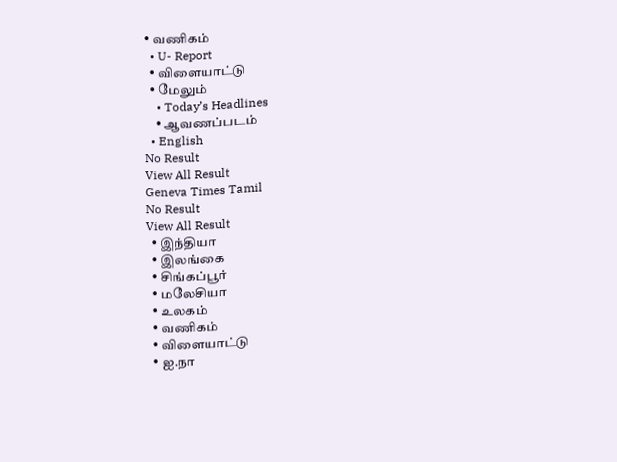• வணிகம்
  • U- Report
  • விளையாட்டு
  • மேலும்
    • Today’s Headlines
    • ஆவணப்படம்
  • English
No Result
View All Result
Geneva Times Tamil
No Result
View All Result
  • இந்தியா
  • இலங்கை
  • சிங்கப்பூர்
  • மலேசியா
  • உலகம்
  • வணிகம்
  • விளையாட்டு
  • ஐ.நா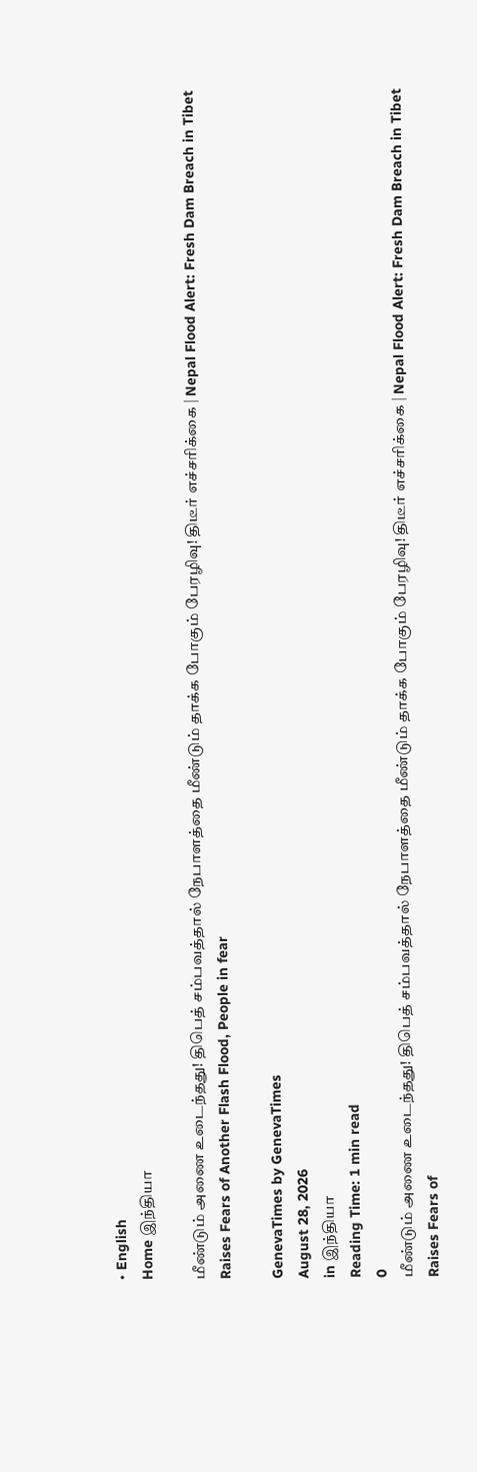• English
Home இந்தியா

மீண்டும் அணை உடைந்தது! திபெத் சம்பவத்தால் நேபாளத்தை மீண்டும் தாக்க போகும் பேரழிவு! திடீர் எச்சரிக்கை | Nepal Flood Alert: Fresh Dam Breach in Tibet Raises Fears of Another Flash Flood, People in fear

GenevaTimes by GenevaTimes
August 28, 2026
in இந்தியா
Reading Time: 1 min read
0
மீண்டும் அணை உடைந்தது! திபெத் சம்பவத்தால் நேபாளத்தை மீண்டும் தாக்க போகும் பேரழிவு! திடீர் எச்சரிக்கை | Nepal Flood Alert: Fresh Dam Breach in Tibet Raises Fears of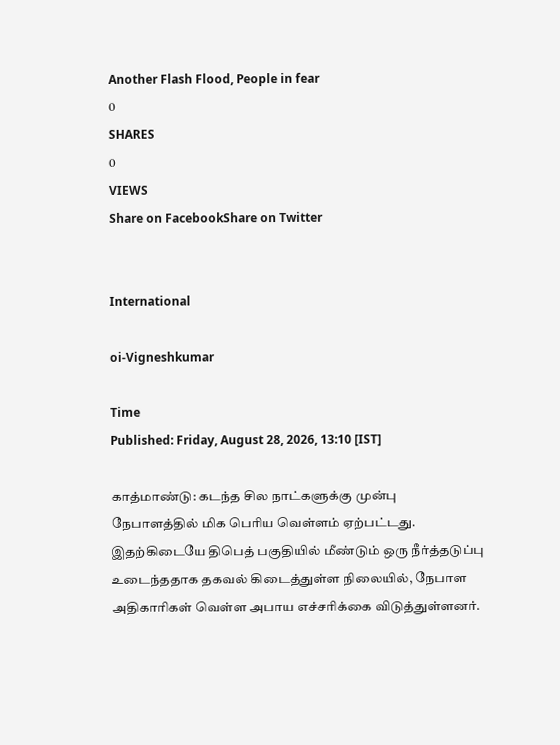Another Flash Flood, People in fear
0
SHARES
0
VIEWS
Share on FacebookShare on Twitter


International

oi-Vigneshkumar

Time
Published: Friday, August 28, 2026, 13:10 [IST]

காத்மாண்டு: கடந்த சில நாட்களுக்கு முன்பு நேபாளத்தில் மிக பெரிய வெள்ளம் ஏற்பட்டது. இதற்கிடையே திபெத் பகுதியில் மீண்டும் ஒரு நீர்த்தடுப்பு உடைந்ததாக தகவல் கிடைத்துள்ள நிலையில், நேபாள அதிகாரிகள் வெள்ள அபாய எச்சரிக்கை விடுத்துள்ளனர்.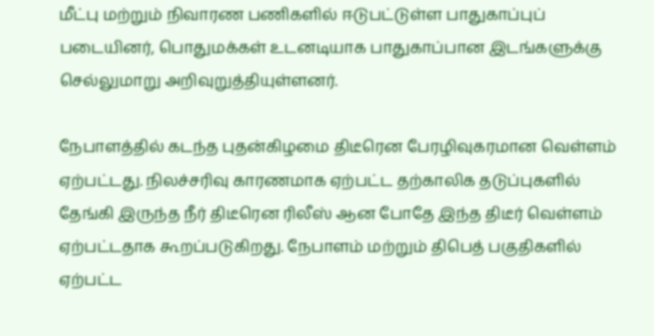மீட்பு மற்றும் நிவாரண பணிகளில் ஈடுபட்டுள்ள பாதுகாப்புப் படையினர், பொதுமக்கள் உடனடியாக பாதுகாப்பான இடங்களுக்கு செல்லுமாறு அறிவுறுத்தியுள்ளனர்.

நேபாளத்தில் கடந்த புதன்கிழமை திடீரென பேரழிவுகரமான வெள்ளம் ஏற்பட்டது. நிலச்சரிவு காரணமாக ஏற்பட்ட தற்காலிக தடுப்புகளில் தேங்கி இருந்த நீர் திடீரென ரிலீஸ் ஆன போதே இந்த திடீர் வெள்ளம் ஏற்பட்டதாக கூறப்படுகிறது. நேபாளம் மற்றும் திபெத் பகுதிகளில் ஏற்பட்ட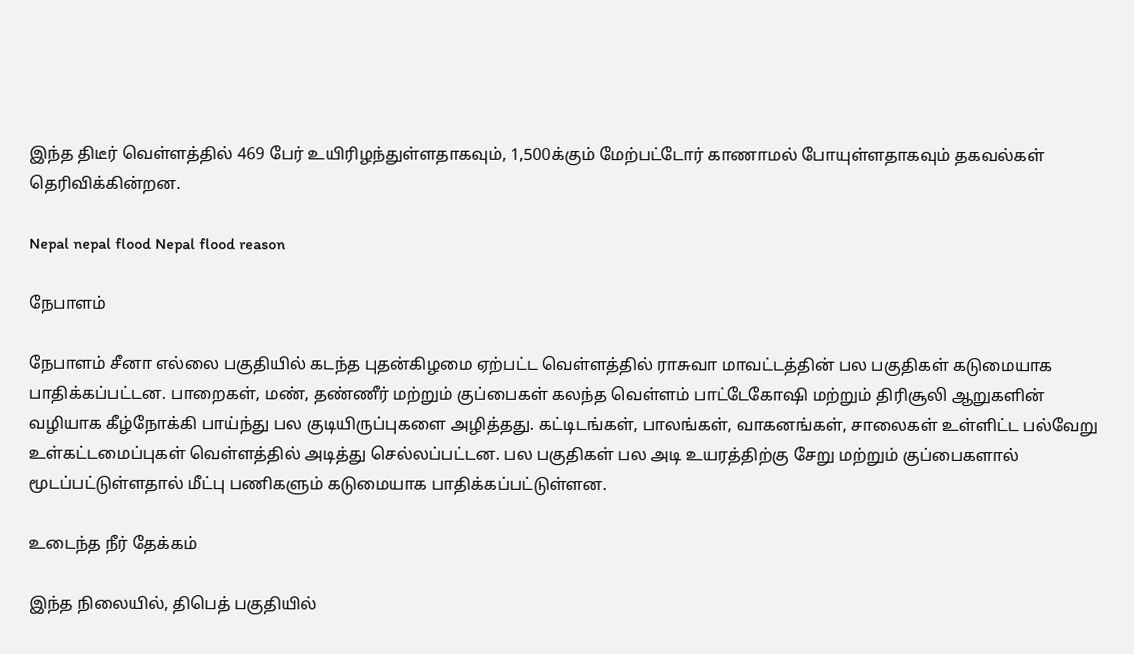இந்த திடீர் வெள்ளத்தில் 469 பேர் உயிரிழந்துள்ளதாகவும், 1,500க்கும் மேற்பட்டோர் காணாமல் போயுள்ளதாகவும் தகவல்கள் தெரிவிக்கின்றன.

Nepal nepal flood Nepal flood reason

நேபாளம்

நேபாளம் சீனா எல்லை பகுதியில் கடந்த புதன்கிழமை ஏற்பட்ட வெள்ளத்தில் ராசுவா மாவட்டத்தின் பல பகுதிகள் கடுமையாக பாதிக்கப்பட்டன. பாறைகள், மண், தண்ணீர் மற்றும் குப்பைகள் கலந்த வெள்ளம் பாட்டேகோஷி மற்றும் திரிசூலி ஆறுகளின் வழியாக கீழ்நோக்கி பாய்ந்து பல குடியிருப்புகளை அழித்தது. கட்டிடங்கள், பாலங்கள், வாகனங்கள், சாலைகள் உள்ளிட்ட பல்வேறு உள்கட்டமைப்புகள் வெள்ளத்தில் அடித்து செல்லப்பட்டன. பல பகுதிகள் பல அடி உயரத்திற்கு சேறு மற்றும் குப்பைகளால் மூடப்பட்டுள்ளதால் மீட்பு பணிகளும் கடுமையாக பாதிக்கப்பட்டுள்ளன.

உடைந்த நீர் தேக்கம்

இந்த நிலையில், திபெத் பகுதியில்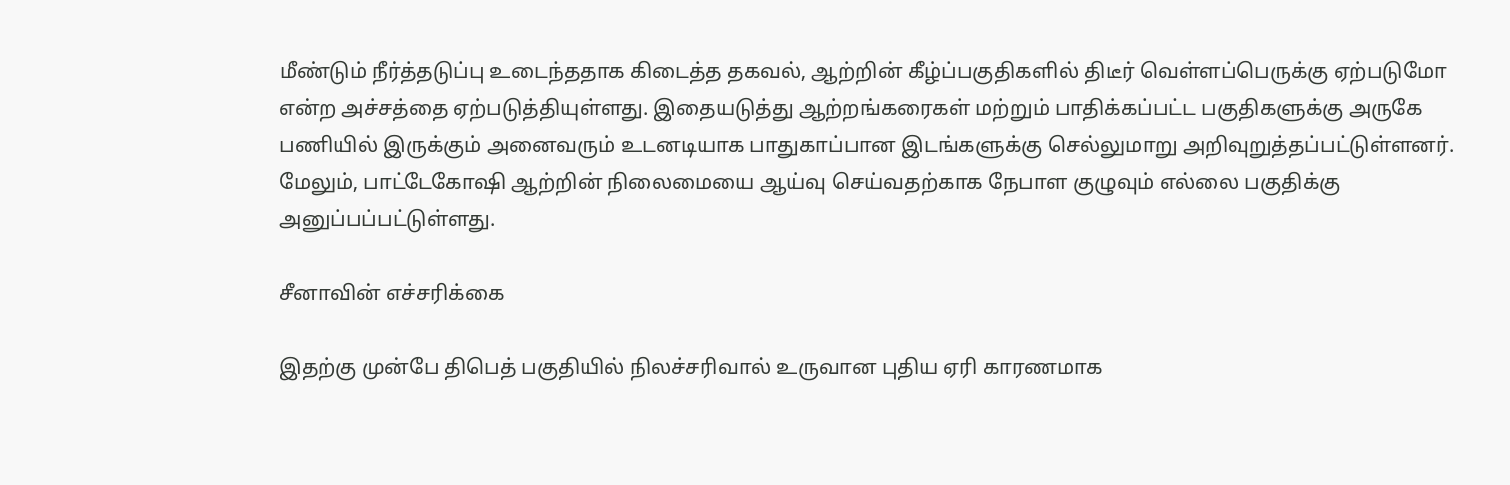மீண்டும் நீர்த்தடுப்பு உடைந்ததாக கிடைத்த தகவல், ஆற்றின் கீழ்ப்பகுதிகளில் திடீர் வெள்ளப்பெருக்கு ஏற்படுமோ என்ற அச்சத்தை ஏற்படுத்தியுள்ளது. இதையடுத்து ஆற்றங்கரைகள் மற்றும் பாதிக்கப்பட்ட பகுதிகளுக்கு அருகே பணியில் இருக்கும் அனைவரும் உடனடியாக பாதுகாப்பான இடங்களுக்கு செல்லுமாறு அறிவுறுத்தப்பட்டுள்ளனர். மேலும், பாட்டேகோஷி ஆற்றின் நிலைமையை ஆய்வு செய்வதற்காக நேபாள குழுவும் எல்லை பகுதிக்கு அனுப்பப்பட்டுள்ளது.

சீனாவின் எச்சரிக்கை

இதற்கு முன்பே திபெத் பகுதியில் நிலச்சரிவால் உருவான புதிய ஏரி காரணமாக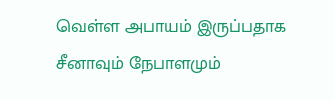வெள்ள அபாயம் இருப்பதாக சீனாவும் நேபாளமும்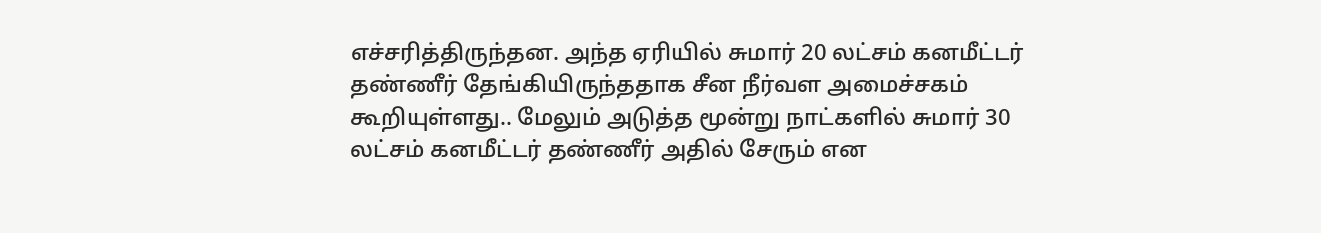எச்சரித்திருந்தன. அந்த ஏரியில் சுமார் 20 லட்சம் கனமீட்டர் தண்ணீர் தேங்கியிருந்ததாக சீன நீர்வள அமைச்சகம் கூறியுள்ளது.. மேலும் அடுத்த மூன்று நாட்களில் சுமார் 30 லட்சம் கனமீட்டர் தண்ணீர் அதில் சேரும் என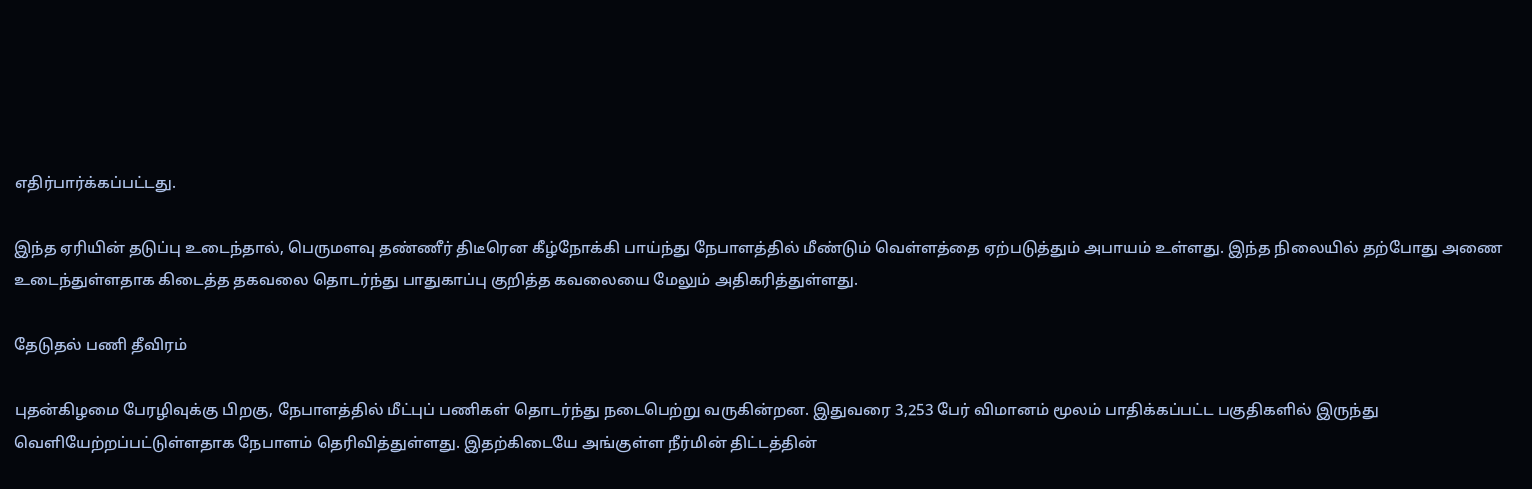எதிர்பார்க்கப்பட்டது.

இந்த ஏரியின் தடுப்பு உடைந்தால், பெருமளவு தண்ணீர் திடீரென கீழ்நோக்கி பாய்ந்து நேபாளத்தில் மீண்டும் வெள்ளத்தை ஏற்படுத்தும் அபாயம் உள்ளது. இந்த நிலையில் தற்போது அணை உடைந்துள்ளதாக கிடைத்த தகவலை தொடர்ந்து பாதுகாப்பு குறித்த கவலையை மேலும் அதிகரித்துள்ளது.

தேடுதல் பணி தீவிரம்

புதன்கிழமை பேரழிவுக்கு பிறகு, நேபாளத்தில் மீட்புப் பணிகள் தொடர்ந்து நடைபெற்று வருகின்றன. இதுவரை 3,253 பேர் விமானம் மூலம் பாதிக்கப்பட்ட பகுதிகளில் இருந்து வெளியேற்றப்பட்டுள்ளதாக நேபாளம் தெரிவித்துள்ளது. இதற்கிடையே அங்குள்ள நீர்மின் திட்டத்தின்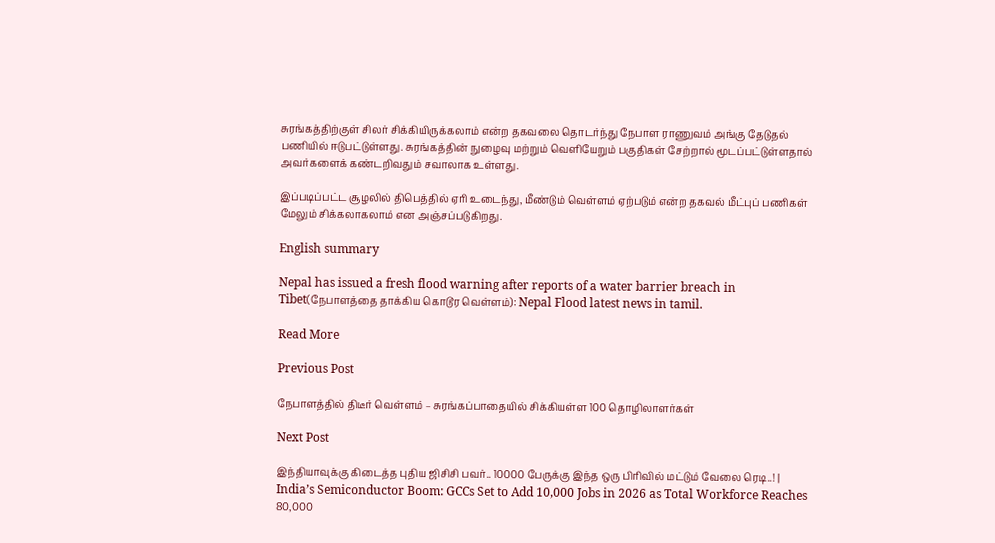சுரங்கத்திற்குள் சிலர் சிக்கியிருக்கலாம் என்ற தகவலை தொடர்ந்து நேபாள ராணுவம் அங்கு தேடுதல் பணியில் ஈடுபட்டுள்ளது. சுரங்கத்தின் நுழைவு மற்றும் வெளியேறும் பகுதிகள் சேற்றால் மூடப்பட்டுள்ளதால் அவர்களைக் கண்டறிவதும் சவாலாக உள்ளது.

இப்படிப்பட்ட சூழலில் திபெத்தில் ஏரி உடைந்து, மீண்டும் வெள்ளம் ஏற்படும் என்ற தகவல் மீட்புப் பணிகள் மேலும் சிக்கலாகலாம் என அஞ்சப்படுகிறது.

English summary

Nepal has issued a fresh flood warning after reports of a water barrier breach in Tibet(நேபாளத்தை தாக்கிய கொடூர வெள்ளம்): Nepal Flood latest news in tamil.

Read More

Previous Post

நேபாளத்தில் திடீர் வெள்ளம் – சுரங்கப்பாதையில் சிக்கியள்ள 100 தொழிலாளர்கள்

Next Post

இந்தியாவுக்கு கிடைத்த புதிய ஜிசிசி பவர்.. 10000 பேருக்கு இந்த ஒரு பிரிவில் மட்டும் வேலை ரெடி..! | India’s Semiconductor Boom: GCCs Set to Add 10,000 Jobs in 2026 as Total Workforce Reaches 80,000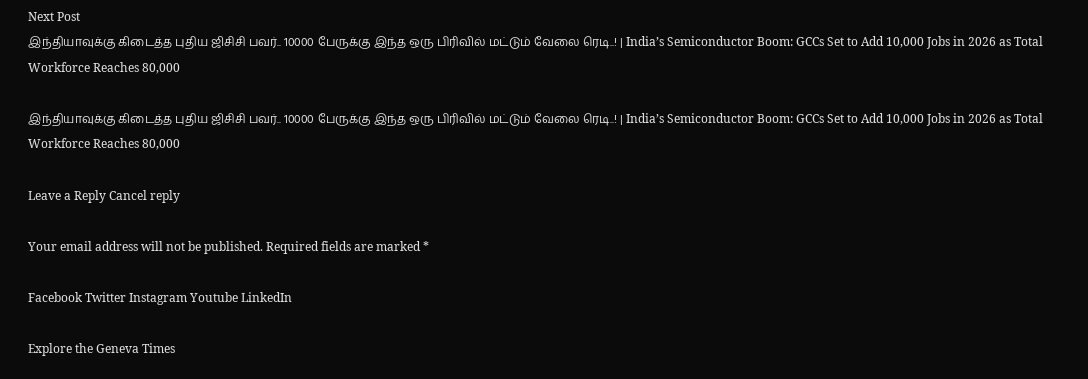Next Post
இந்தியாவுக்கு கிடைத்த புதிய ஜிசிசி பவர்.. 10000 பேருக்கு இந்த ஒரு பிரிவில் மட்டும் வேலை ரெடி..! | India’s Semiconductor Boom: GCCs Set to Add 10,000 Jobs in 2026 as Total Workforce Reaches 80,000

இந்தியாவுக்கு கிடைத்த புதிய ஜிசிசி பவர்.. 10000 பேருக்கு இந்த ஒரு பிரிவில் மட்டும் வேலை ரெடி..! | India’s Semiconductor Boom: GCCs Set to Add 10,000 Jobs in 2026 as Total Workforce Reaches 80,000

Leave a Reply Cancel reply

Your email address will not be published. Required fields are marked *

Facebook Twitter Instagram Youtube LinkedIn

Explore the Geneva Times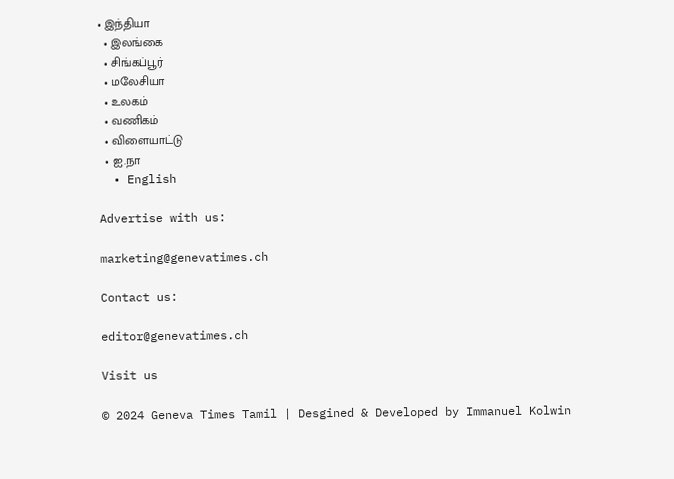• இந்தியா
  • இலங்கை
  • சிங்கப்பூர்
  • மலேசியா
  • உலகம்
  • வணிகம்
  • விளையாட்டு
  • ஐ.நா
  • English

Advertise with us:

marketing@genevatimes.ch

Contact us:

editor@genevatimes.ch

Visit us

© 2024 Geneva Times Tamil | Desgined & Developed by Immanuel Kolwin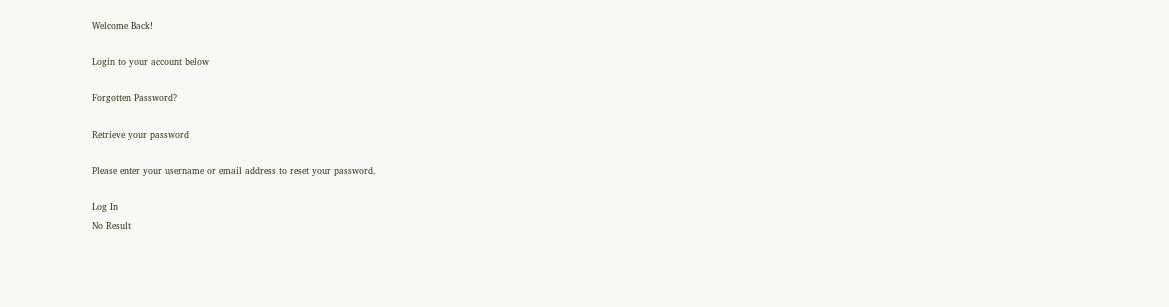Welcome Back!

Login to your account below

Forgotten Password?

Retrieve your password

Please enter your username or email address to reset your password.

Log In
No Result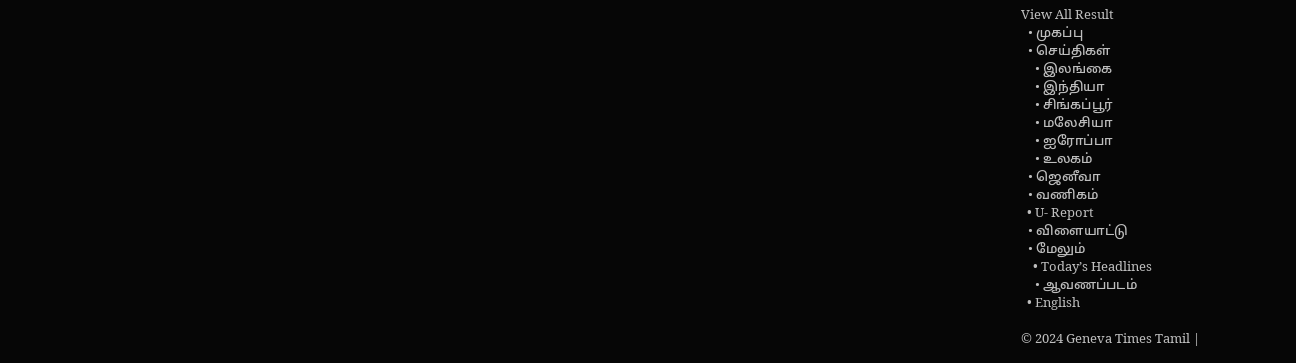View All Result
  • முகப்பு
  • செய்திகள்
    • இலங்கை
    • இந்தியா
    • சிங்கப்பூர்
    • மலேசியா
    • ஐரோப்பா
    • உலகம்
  • ஜெனீவா
  • வணிகம்
  • U- Report
  • விளையாட்டு
  • மேலும்
    • Today’s Headlines
    • ஆவணப்படம்
  • English

© 2024 Geneva Times Tamil |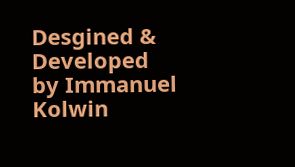Desgined & Developed by Immanuel Kolwin